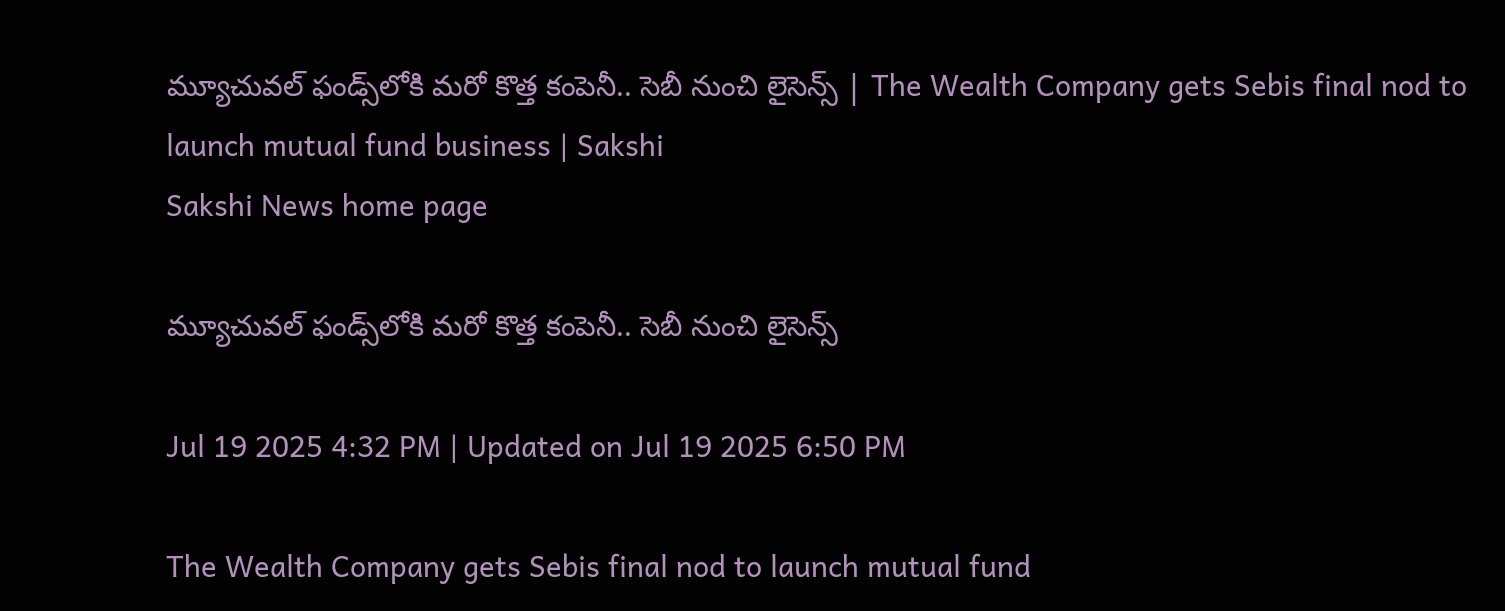మ్యూచువల్‌ ఫండ్స్‌లోకి మరో కొత్త కంపెనీ.. సెబీ నుంచి లైసెన్స్‌ | The Wealth Company gets Sebis final nod to launch mutual fund business | Sakshi
Sakshi News home page

మ్యూచువల్‌ ఫండ్స్‌లోకి మరో కొత్త కంపెనీ.. సెబీ నుంచి లైసెన్స్‌

Jul 19 2025 4:32 PM | Updated on Jul 19 2025 6:50 PM

The Wealth Company gets Sebis final nod to launch mutual fund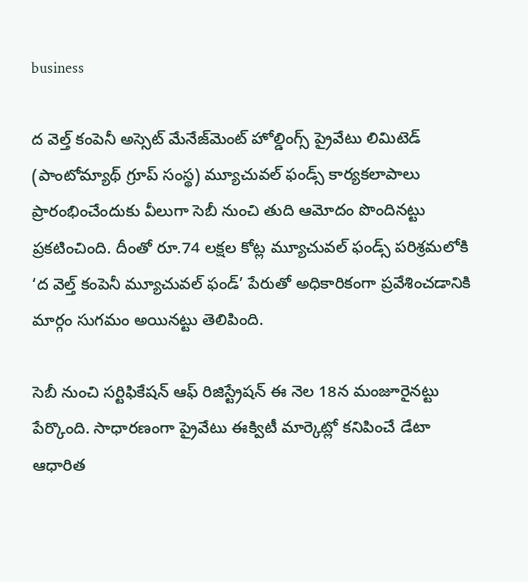business

ద వెల్త్‌ కంపెనీ అస్సెట్‌ మేనేజ్‌మెంట్‌ హోల్డింగ్స్‌ ప్రైవేటు లిమిటెడ్‌ (పాంటోమ్యాథ్‌ గ్రూప్‌ సంస్థ) మ్యూచువల్‌ ఫండ్స్‌ కార్యకలాపాలు ప్రారంభించేందుకు వీలుగా సెబీ నుంచి తుది ఆమోదం పొందినట్టు ప్రకటించింది. దీంతో రూ.74 లక్షల కోట్ల మ్యూచువల్‌ ఫండ్స్‌ పరిశ్రమలోకి ‘ద వెల్త్‌ కంపెనీ మ్యూచువల్‌ ఫండ్‌’ పేరుతో అధికారికంగా ప్రవేశించడానికి మార్గం సుగమం అయినట్టు తెలిపింది.

సెబీ నుంచి సర్టిఫికేషన్‌ ఆఫ్‌ రిజిస్ట్రేషన్‌ ఈ నెల 18న మంజూరైనట్టు పేర్కొంది. సాధారణంగా ప్రైవేటు ఈక్విటీ మార్కెట్లో కనిపించే డేటా ఆధారిత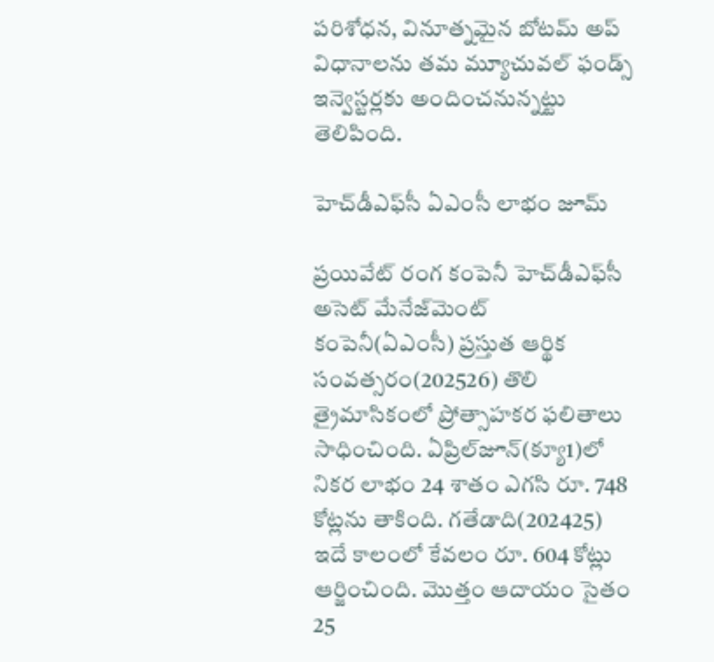పరిశోధన, వినూత్నమైన బోటమ్‌ అప్‌ విధానాలను తమ మ్యూచువల్‌ ఫండ్స్‌ ఇన్వెస్టర్లకు అందించనున్నట్టు తెలిపింది.

హెచ్‌డీఎఫ్‌సీ ఏఎంసీ లాభం జూమ్‌

ప్రయివేట్‌ రంగ కంపెనీ హెచ్‌డీఎఫ్‌సీ అసెట్‌ మేనేజ్‌మెంట్‌ కంపెనీ(ఏఎంసీ) ప్రస్తుత ఆర్థిక సంవత్సరం(202526) తొలి త్రైమాసికంలో ప్రోత్సాహకర ఫలితాలు సాధించింది. ఏప్రిల్‌జూన్‌(క్యూ1)లో నికర లాభం 24 శాతం ఎగసి రూ. 748 కోట్లను తాకింది. గతేడాది(202425) ఇదే కాలంలో కేవలం రూ. 604 కోట్లు ఆర్జించింది. మొత్తం ఆదాయం సైతం 25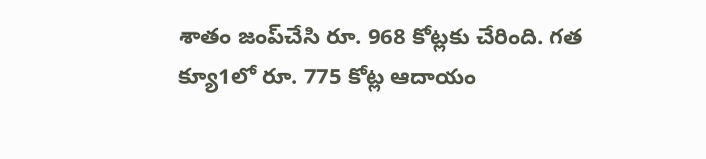శాతం జంప్‌చేసి రూ. 968 కోట్లకు చేరింది. గత క్యూ1లో రూ. 775 కోట్ల ఆదాయం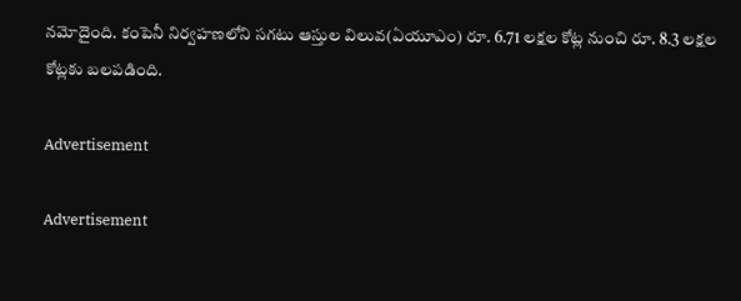నమోదైంది. కంపెనీ నిర్వహణలోని సగటు ఆస్తుల విలువ(ఏయూఎం) రూ. 6.71 లక్షల కోట్ల నుంచి రూ. 8.3 లక్షల కోట్లకు బలపడింది.

Advertisement

Advertisement